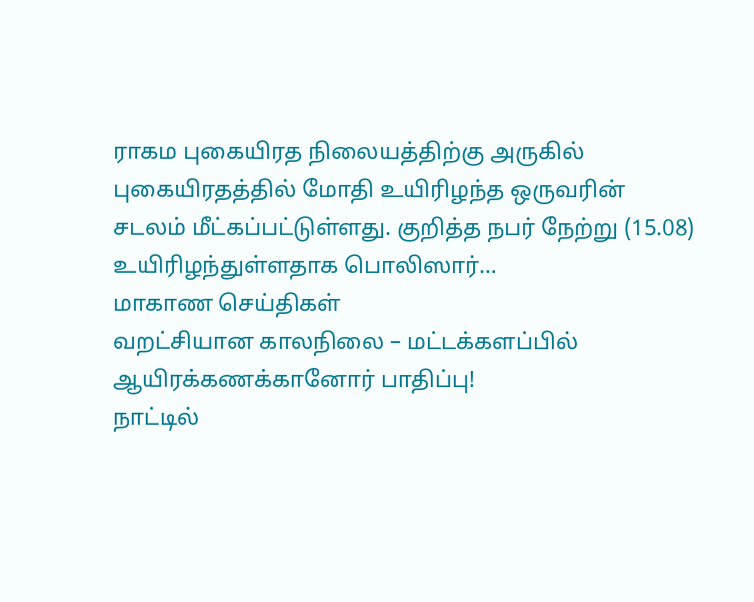ராகம புகையிரத நிலையத்திற்கு அருகில் புகையிரதத்தில் மோதி உயிரிழந்த ஒருவரின் சடலம் மீட்கப்பட்டுள்ளது. குறித்த நபர் நேற்று (15.08) உயிரிழந்துள்ளதாக பொலிஸார்…
மாகாண செய்திகள்
வறட்சியான காலநிலை – மட்டக்களப்பில் ஆயிரக்கணக்கானோர் பாதிப்பு!
நாட்டில்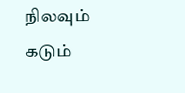நிலவும் கடும்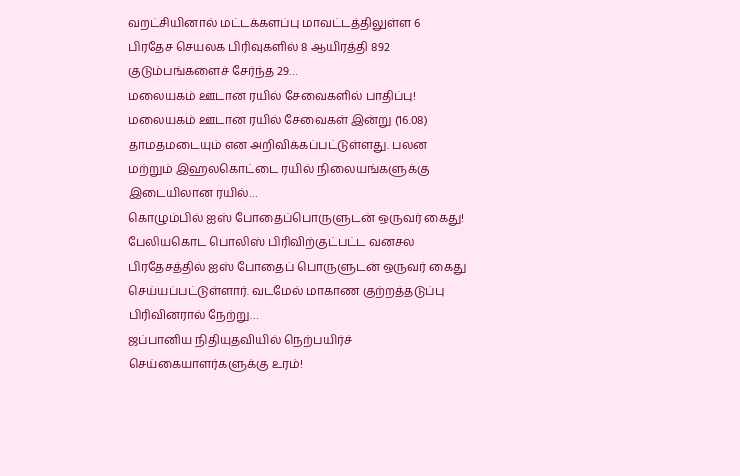வறட்சியினால் மட்டக்களப்பு மாவட்டத்திலுள்ள 6 பிரதேச செயலக பிரிவுகளில் 8 ஆயிரத்தி 892 குடும்பங்களைச் சேர்ந்த 29…
மலையகம் ஊடான ரயில் சேவைகளில் பாதிப்பு!
மலையகம் ஊடான ரயில் சேவைகள் இன்று (16.08) தாமதமடையும் என அறிவிக்கப்பட்டுள்ளது. பலன மற்றும் இஹலகொட்டை ரயில் நிலையங்களுக்கு இடையிலான ரயில்…
கொழும்பில் ஐஸ் போதைப்பொருளுடன் ஒருவர் கைது!
பேலியகொட பொலிஸ் பிரிவிற்குட்பட்ட வனசல பிரதேசத்தில் ஐஸ் போதைப் பொருளுடன் ஒருவர் கைது செய்யப்பட்டுள்ளார். வடமேல் மாகாண குற்றத்தடுப்பு பிரிவினரால் நேற்று…
ஜப்பானிய நிதியுதவியில் நெற்பயிர்ச் செய்கையாளர்களுக்கு உரம்!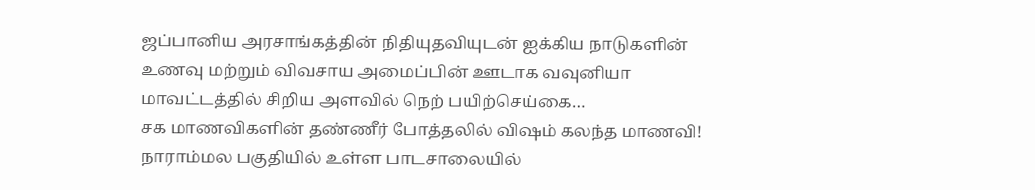ஜப்பானிய அரசாங்கத்தின் நிதியுதவியுடன் ஐக்கிய நாடுகளின் உணவு மற்றும் விவசாய அமைப்பின் ஊடாக வவுனியா மாவட்டத்தில் சிறிய அளவில் நெற் பயிற்செய்கை…
சக மாணவிகளின் தண்ணீர் போத்தலில் விஷம் கலந்த மாணவி!
நாராம்மல பகுதியில் உள்ள பாடசாலையில்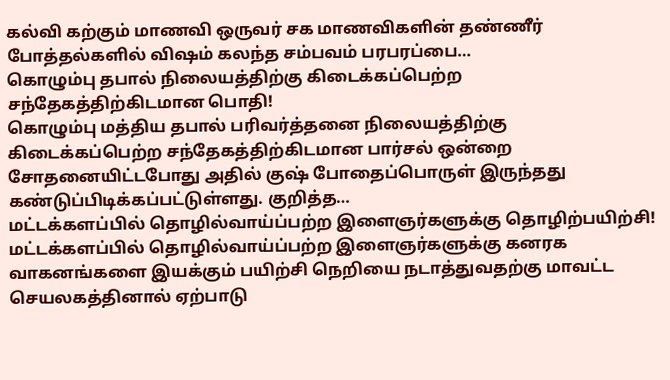கல்வி கற்கும் மாணவி ஒருவர் சக மாணவிகளின் தண்ணீர் போத்தல்களில் விஷம் கலந்த சம்பவம் பரபரப்பை…
கொழும்பு தபால் நிலையத்திற்கு கிடைக்கப்பெற்ற சந்தேகத்திற்கிடமான பொதி!
கொழும்பு மத்திய தபால் பரிவர்த்தனை நிலையத்திற்கு கிடைக்கப்பெற்ற சந்தேகத்திற்கிடமான பார்சல் ஒன்றை சோதனையிட்டபோது அதில் குஷ் போதைப்பொருள் இருந்தது கண்டுப்பிடிக்கப்பட்டுள்ளது. குறித்த…
மட்டக்களப்பில் தொழில்வாய்ப்பற்ற இளைஞர்களுக்கு தொழிற்பயிற்சி!
மட்டக்களப்பில் தொழில்வாய்ப்பற்ற இளைஞர்களுக்கு கனரக வாகனங்களை இயக்கும் பயிற்சி நெறியை நடாத்துவதற்கு மாவட்ட செயலகத்தினால் ஏற்பாடு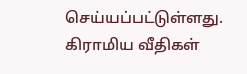செய்யப்பட்டுள்ளது. கிராமிய வீதிகள்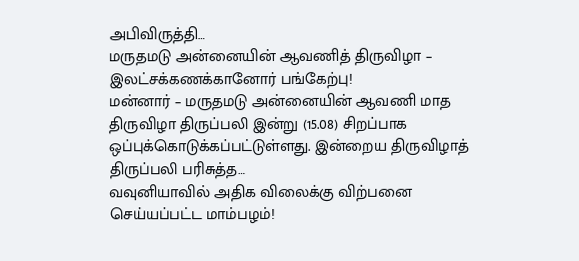அபிவிருத்தி…
மருதமடு அன்னையின் ஆவணித் திருவிழா – இலட்சக்கணக்கானோர் பங்கேற்பு!
மன்னார் – மருதமடு அன்னையின் ஆவணி மாத திருவிழா திருப்பலி இன்று (15.08) சிறப்பாக ஒப்புக்கொடுக்கப்பட்டுள்ளது. இன்றைய திருவிழாத் திருப்பலி பரிசுத்த…
வவுனியாவில் அதிக விலைக்கு விற்பனை செய்யப்பட்ட மாம்பழம்!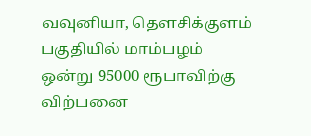வவுனியா, தௌசிக்குளம் பகுதியில் மாம்பழம் ஒன்று 95000 ரூபாவிற்கு விற்பனை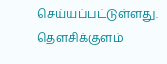செய்யப்பட்டுள்ளது. தௌசிக்குளம்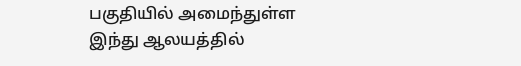பகுதியில் அமைந்துள்ள இந்து ஆலயத்தில்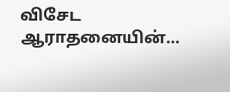விசேட ஆராதனையின்…